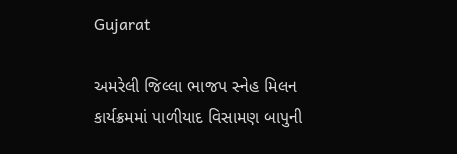Gujarat

અમરેલી જિલ્લા ભાજપ સ્નેહ મિલન કાર્યક્રમમાં પાળીયાદ વિસામણ બાપુની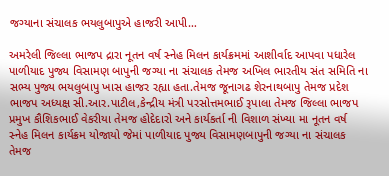જગ્યાના સંચાલક ભયલુબાપુએ હાજરી આપી…

અમરેલી જિલ્લા ભાજપ દ્રારા નૂતન વર્ષ સ્નેહ મિલન કાર્યક્રમમાં આશીર્વાદ આપવા પધારેલ પાળીયાદ પુજ્ય વિસામણ બાપુની જગ્યા ના સંચાલક તેમજ અખિલ ભારતીય સંત સમિતિ ના સભ્ય પુજ્ય ભયલુબાપુ ખાસ હાજર રહ્યા હતા.તેમજ જૂનાગઢ શેરનાથબાપુ તેમજ પ્રદેશ ભાજપ અધ્યક્ષ સી.આર.પાટીલ,કેન્દ્રીય મંત્રી પરસોત્તમભાઈ રૂપાલા તેમજ જિલ્લા ભાજપ પ્રમુખ કૌશિકભાઈ વેકરીયા તેમજ હોદેદારો અને કાર્યકર્તા ની વિશાળ સંખ્યા મા નૂતન વર્ષ સ્નેહ મિલન કાર્યક્રમ યોજાયો જેમાં પાળીયાદ પુજ્ય વિસામણબાપુની જગ્યા ના સંચાલક તેમજ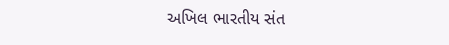અખિલ ભારતીય સંત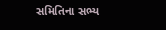સમિતિના સભ્ય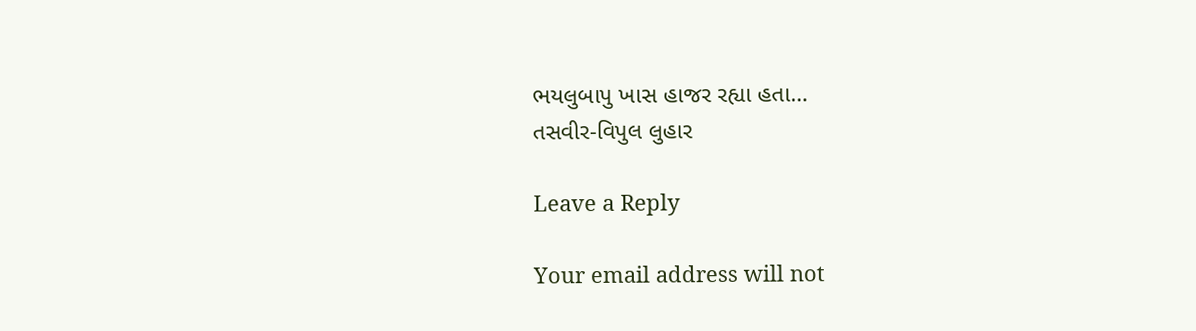ભયલુબાપુ ખાસ હાજર રહ્યા હતા…
તસવીર-વિપુલ લુહાર

Leave a Reply

Your email address will not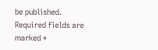be published. Required fields are marked *